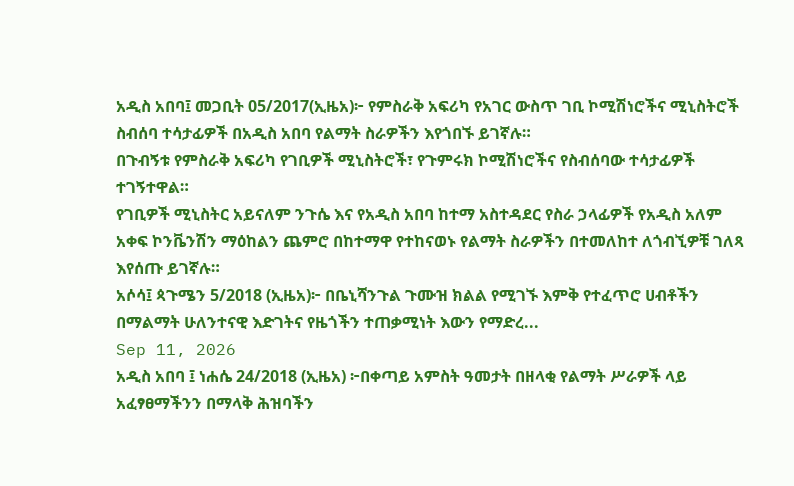አዲስ አበባ፤ መጋቢት 05/2017(ኢዜአ)፦ የምስራቅ አፍሪካ የአገር ውስጥ ገቢ ኮሚሽነሮችና ሚኒስትሮች ስብሰባ ተሳታፊዎች በአዲስ አበባ የልማት ስራዎችን እየጎበኙ ይገኛሉ።
በጉብኝቱ የምስራቅ አፍሪካ የገቢዎች ሚኒስትሮች፣ የጉምሩክ ኮሚሽነሮችና የስብሰባው ተሳታፊዎች ተገኝተዋል።
የገቢዎች ሚኒስትር አይናለም ንጉሴ እና የአዲስ አበባ ከተማ አስተዳደር የስራ ኃላፊዎች የአዲስ አለም አቀፍ ኮንቬንሽን ማዕከልን ጨምሮ በከተማዋ የተከናወኑ የልማት ስራዎችን በተመለከተ ለጎብኚዎቹ ገለጻ እየሰጡ ይገኛሉ።
አሶሳ፤ ጳጉሜን 5/2018 (ኢዜአ)፦ በቤኒሻንጉል ጉሙዝ ክልል የሚገኙ እምቅ የተፈጥሮ ሀብቶችን በማልማት ሁለንተናዊ እድገትና የዜጎችን ተጠቃሚነት እውን የማድረ...
Sep 11, 2026
አዲስ አበባ ፤ ነሐሴ 24/2018 (ኢዜአ) ፦በቀጣይ አምስት ዓመታት በዘላቂ የልማት ሥራዎች ላይ አፈፃፀማችንን በማላቅ ሕዝባችን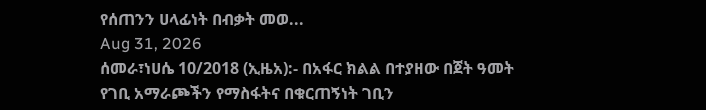የሰጠንን ሀላፊነት በብቃት መወ...
Aug 31, 2026
ሰመራ፣ነሀሴ 10/2018 (ኢዜአ):- በአፋር ክልል በተያዘው በጀት ዓመት የገቢ አማራጮችን የማስፋትና በቁርጠኝነት ገቢን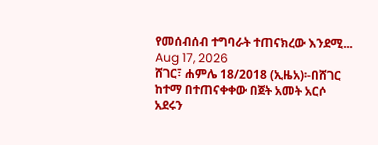የመሰብሰብ ተግባራት ተጠናክረው እንደሚ...
Aug 17, 2026
ሸገር፣ ሐምሌ 18/2018 (ኢዜአ)፡-በሸገር ከተማ በተጠናቀቀው በጀት አመት አርሶ አደሩን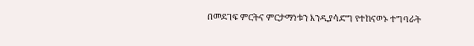በመደገፍ ምርትና ምርታማነቱን እንዲያሳድግ የተከናወኑ ተግባራት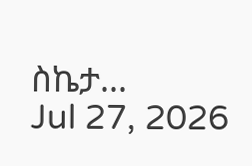ስኬታ...
Jul 27, 2026